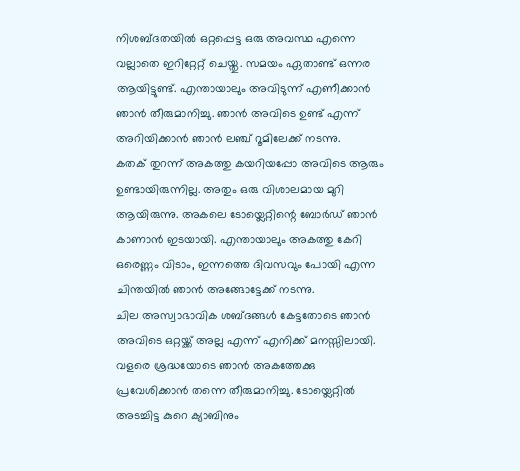നിശബ്ദതയിൽ ഒറ്റപ്പെട്ട ഒരു അവസ്ഥ എന്നെ വല്ലാതെ ഇറിറ്റേറ്റ് ചെയ്തു. സമയം ഏതാണ്ട് ഒന്നര ആയിട്ടുണ്ട്. എന്തായാലും അവിടുന്ന് എണീക്കാൻ ഞാൻ തീരുമാനിച്ചു. ഞാൻ അവിടെ ഉണ്ട് എന്ന് അറിയിക്കാൻ ഞാൻ ലഞ്ച് റൂമിലേക്ക് നടന്നു.
കതക് തുറന്ന് അകത്തു കയറിയപ്പോ അവിടെ ആരും ഉണ്ടായിരുന്നില്ല. അതും ഒരു വിശാലമായ മുറി ആയിരുന്നു. അകലെ ടോയ്ലെറ്റിന്റെ ബോർഡ് ഞാൻ കാണാൻ ഇടയായി. എന്തായാലും അകത്തു കേറി ഒരെണ്ണം വിടാം, ഇന്നത്തെ ദിവസവും പോയി എന്ന ചിന്തയിൽ ഞാൻ അങ്ങോട്ടേക്ക് നടന്നു.
ചില അസ്വാഭാവിക ശബ്ദങ്ങൾ കേട്ടതോടെ ഞാൻ അവിടെ ഒറ്റയ്ക്ക് അല്ല എന്ന് എനിക്ക് മനസ്സിലായി. വളരെ ശ്രദ്ധയോടെ ഞാൻ അകത്തേക്കു പ്രവേശിക്കാൻ തന്നെ തീരുമാനിച്ചു. ടോയ്ലെറ്റിൽ അടച്ചിട്ട കുറെ ക്യാബിനും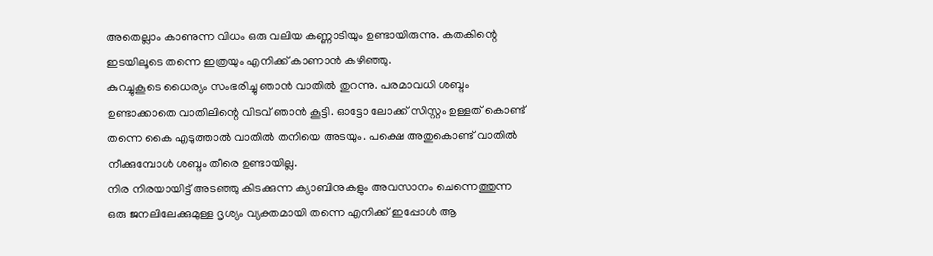അതെല്ലാം കാണുന്ന വിധം ഒരു വലിയ കണ്ണാടിയും ഉണ്ടായിരുന്നു. കതകിന്റെ ഇടയിലൂടെ തന്നെ ഇത്രയും എനിക്ക് കാണാൻ കഴിഞ്ഞു.
കുറച്ചുകൂടെ ധൈര്യം സംഭരിച്ചു ഞാൻ വാതിൽ തുറന്നു. പരമാവധി ശബ്ദം ഉണ്ടാക്കാതെ വാതിലിന്റെ വിടവ് ഞാൻ കൂട്ടി. ഓട്ടോ ലോക്ക് സിസ്റ്റം ഉള്ളത് കൊണ്ട് തന്നെ കൈ എടുത്താൽ വാതിൽ തനിയെ അടയും. പക്ഷെ അതുകൊണ്ട് വാതിൽ നീക്കുമ്പോൾ ശബ്ദം തീരെ ഉണ്ടായില്ല.
നിര നിരയായിട്ട് അടഞ്ഞു കിടക്കുന്ന ക്യാബിനുകളും അവസാനം ചെന്നെത്തുന്ന ഒരു ജനലിലേക്കുമുള്ള ദൃശ്യം വ്യക്തമായി തന്നെ എനിക്ക് ഇപ്പോൾ ആ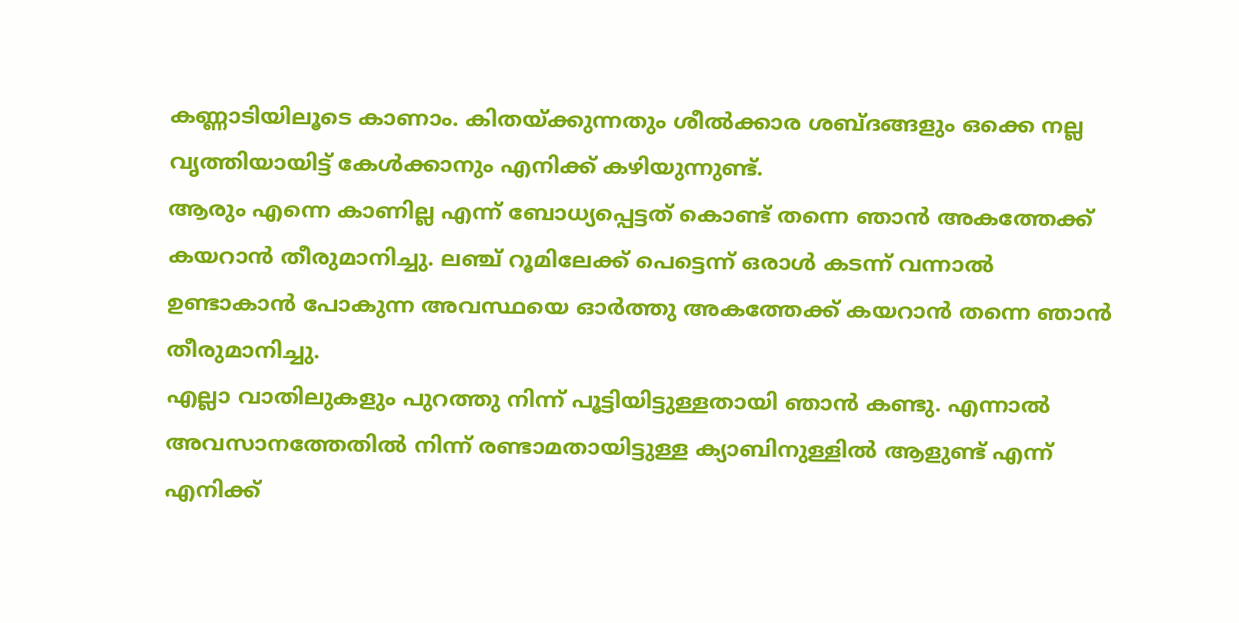കണ്ണാടിയിലൂടെ കാണാം. കിതയ്ക്കുന്നതും ശീൽക്കാര ശബ്ദങ്ങളും ഒക്കെ നല്ല വൃത്തിയായിട്ട് കേൾക്കാനും എനിക്ക് കഴിയുന്നുണ്ട്.
ആരും എന്നെ കാണില്ല എന്ന് ബോധ്യപ്പെട്ടത് കൊണ്ട് തന്നെ ഞാൻ അകത്തേക്ക് കയറാൻ തീരുമാനിച്ചു. ലഞ്ച് റൂമിലേക്ക് പെട്ടെന്ന് ഒരാൾ കടന്ന് വന്നാൽ ഉണ്ടാകാൻ പോകുന്ന അവസ്ഥയെ ഓർത്തു അകത്തേക്ക് കയറാൻ തന്നെ ഞാൻ തീരുമാനിച്ചു.
എല്ലാ വാതിലുകളും പുറത്തു നിന്ന് പൂട്ടിയിട്ടുള്ളതായി ഞാൻ കണ്ടു. എന്നാൽ അവസാനത്തേതിൽ നിന്ന് രണ്ടാമതായിട്ടുള്ള ക്യാബിനുള്ളിൽ ആളുണ്ട് എന്ന് എനിക്ക്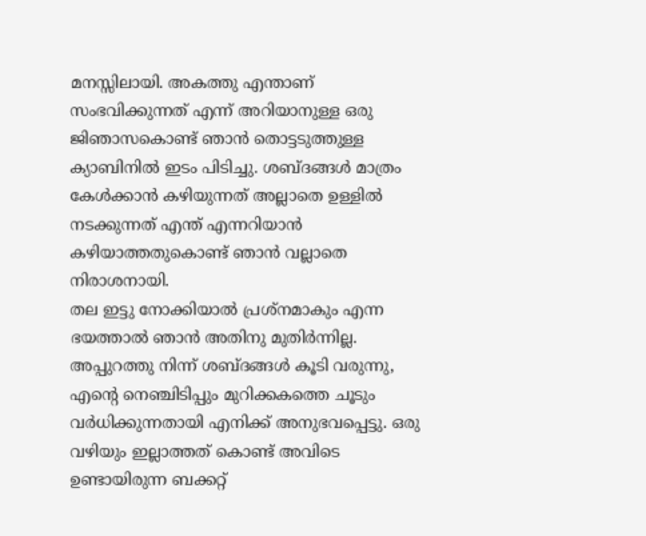മനസ്സിലായി. അകത്തു എന്താണ് സംഭവിക്കുന്നത് എന്ന് അറിയാനുള്ള ഒരു ജിഞാസകൊണ്ട് ഞാൻ തൊട്ടടുത്തുള്ള ക്യാബിനിൽ ഇടം പിടിച്ചു. ശബ്ദങ്ങൾ മാത്രം കേൾക്കാൻ കഴിയുന്നത് അല്ലാതെ ഉള്ളിൽ നടക്കുന്നത് എന്ത് എന്നറിയാൻ കഴിയാത്തതുകൊണ്ട് ഞാൻ വല്ലാതെ നിരാശനായി.
തല ഇട്ടു നോക്കിയാൽ പ്രശ്നമാകും എന്ന ഭയത്താൽ ഞാൻ അതിനു മുതിർന്നില്ല. അപ്പുറത്തു നിന്ന് ശബ്ദങ്ങൾ കൂടി വരുന്നു, എന്റെ നെഞ്ചിടിപ്പും മുറിക്കകത്തെ ചൂടും വർധിക്കുന്നതായി എനിക്ക് അനുഭവപ്പെട്ടു. ഒരു വഴിയും ഇല്ലാത്തത് കൊണ്ട് അവിടെ ഉണ്ടായിരുന്ന ബക്കറ്റ്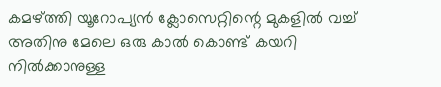കമഴ്ത്തി യൂറോപ്യൻ ക്ലോസെറ്റിന്റെ മുകളിൽ വച്ച് അതിനു മേലെ ഒരു കാൽ കൊണ്ട് കയറി നിൽക്കാനുള്ള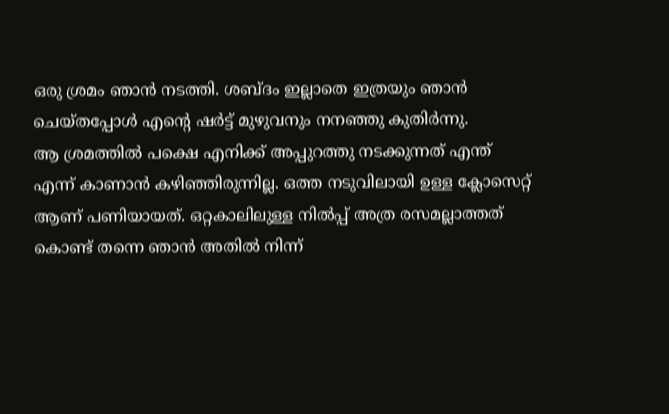ഒരു ശ്രമം ഞാൻ നടത്തി. ശബ്ദം ഇല്ലാതെ ഇത്രയും ഞാൻ ചെയ്തപ്പോൾ എന്റെ ഷർട്ട് മുഴുവനും നനഞ്ഞു കുതിർന്നു.
ആ ശ്രമത്തിൽ പക്ഷെ എനിക്ക് അപ്പുറത്തു നടക്കുന്നത് എന്ത് എന്ന് കാണാൻ കഴിഞ്ഞിരുന്നില്ല. ഒത്ത നടുവിലായി ഉള്ള ക്ലോസെറ്റ് ആണ് പണിയായത്. ഒറ്റകാലിലുള്ള നിൽപ്പ് അത്ര രസമല്ലാത്തത് കൊണ്ട് തന്നെ ഞാൻ അതിൽ നിന്ന്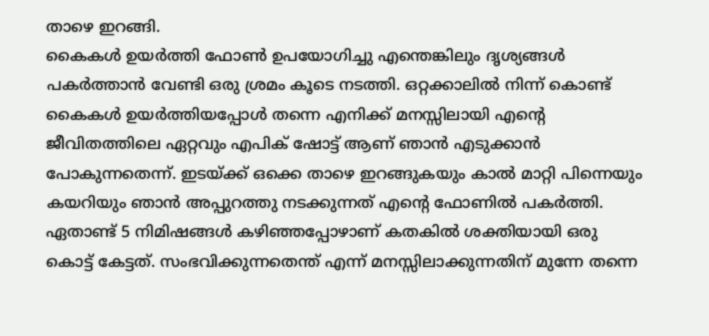താഴെ ഇറങ്ങി.
കൈകൾ ഉയർത്തി ഫോൺ ഉപയോഗിച്ചു എന്തെങ്കിലും ദൃശ്യങ്ങൾ പകർത്താൻ വേണ്ടി ഒരു ശ്രമം കൂടെ നടത്തി. ഒറ്റക്കാലിൽ നിന്ന് കൊണ്ട് കൈകൾ ഉയർത്തിയപ്പോൾ തന്നെ എനിക്ക് മനസ്സിലായി എന്റെ ജീവിതത്തിലെ ഏറ്റവും എപിക് ഷോട്ട് ആണ് ഞാൻ എടുക്കാൻ പോകുന്നതെന്ന്. ഇടയ്ക്ക് ഒക്കെ താഴെ ഇറങ്ങുകയും കാൽ മാറ്റി പിന്നെയും കയറിയും ഞാൻ അപ്പുറത്തു നടക്കുന്നത് എന്റെ ഫോണിൽ പകർത്തി.
ഏതാണ്ട് 5 നിമിഷങ്ങൾ കഴിഞ്ഞപ്പോഴാണ് കതകിൽ ശക്തിയായി ഒരു കൊട്ട് കേട്ടത്. സംഭവിക്കുന്നതെന്ത് എന്ന് മനസ്സിലാക്കുന്നതിന് മുന്നേ തന്നെ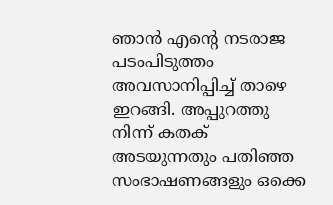ഞാൻ എന്റെ നടരാജ പടംപിടുത്തം അവസാനിപ്പിച്ച് താഴെ ഇറങ്ങി. അപ്പുറത്തു നിന്ന് കതക് അടയുന്നതും പതിഞ്ഞ സംഭാഷണങ്ങളും ഒക്കെ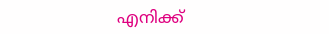എനിക്ക്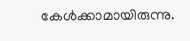കേൾക്കാമായിരുന്നു.